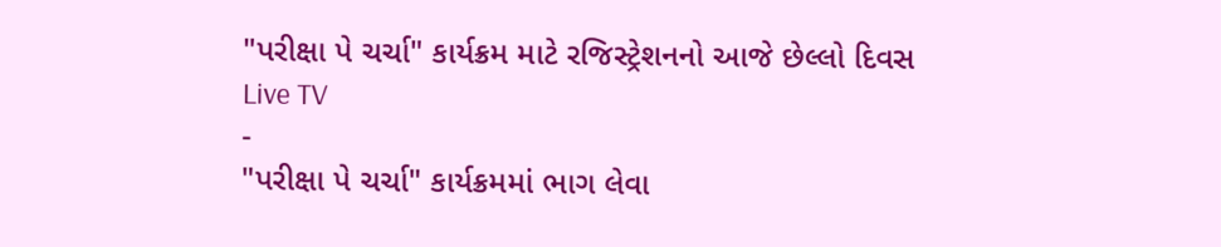"પરીક્ષા પે ચર્ચા" કાર્યક્રમ માટે રજિસ્ટ્રેશનનો આજે છેલ્લો દિવસ
Live TV
-
"પરીક્ષા પે ચર્ચા" કાર્યક્રમમાં ભાગ લેવા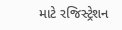માટે રજિસ્ટ્રેશન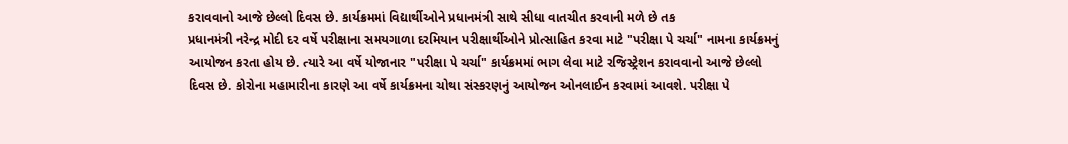કરાવવાનો આજે છેલ્લો દિવસ છે. કાર્યક્રમમાં વિદ્યાર્થીઓને પ્રધાનમંત્રી સાથે સીધા વાતચીત કરવાની મળે છે તક
પ્રધાનમંત્રી નરેન્દ્ર મોદી દર વર્ષે પરીક્ષાના સમયગાળા દરમિયાન પરીક્ષાર્થીઓને પ્રોત્સાહિત કરવા માટે "પરીક્ષા પે ચર્ચા" નામના કાર્યક્રમનું આયોજન કરતા હોય છે. ત્યારે આ વર્ષે યોજાનાર "પરીક્ષા પે ચર્ચા" કાર્યક્રમમાં ભાગ લેવા માટે રજિસ્ટ્રેશન કરાવવાનો આજે છેલ્લો દિવસ છે. કોરોના મહામારીના કારણે આ વર્ષે કાર્યક્રમના ચોથા સંસ્કરણનું આયોજન ઓનલાઈન કરવામાં આવશે. પરીક્ષા પે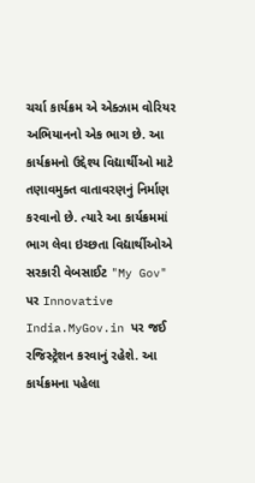ચર્ચા કાર્યક્રમ એ એક્ઝામ વોરિયર અભિયાનનો એક ભાગ છે. આ કાર્યક્રમનો ઉદ્દેશ્ય વિદ્યાર્થીઓ માટે તણાવમુક્ત વાતાવરણનું નિર્માણ કરવાનો છે. ત્યારે આ કાર્યક્રમમાં ભાગ લેવા ઇચ્છતા વિદ્યાર્થીઓએ સરકારી વેબસાઈટ "My Gov" પર Innovative India.MyGov.in પર જઈ રજિસ્ટ્રેશન કરવાનું રહેશે. આ કાર્યક્રમના પહેલા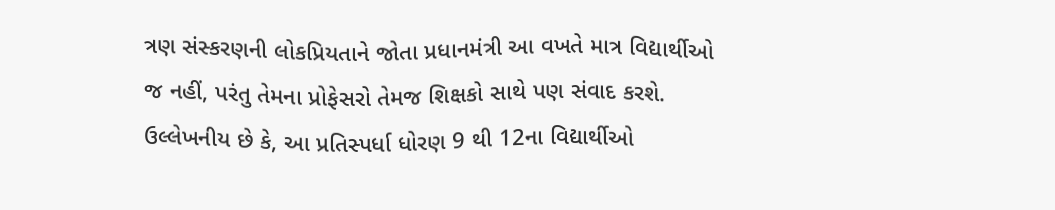ત્રણ સંસ્કરણની લોકપ્રિયતાને જોતા પ્રધાનમંત્રી આ વખતે માત્ર વિદ્યાર્થીઓ જ નહીં, પરંતુ તેમના પ્રોફેસરો તેમજ શિક્ષકો સાથે પણ સંવાદ કરશે.
ઉલ્લેખનીય છે કે, આ પ્રતિસ્પર્ધા ધોરણ 9 થી 12ના વિદ્યાર્થીઓ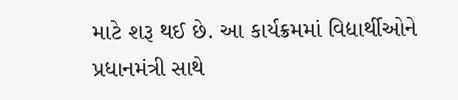માટે શરૂ થઈ છે. આ કાર્યક્રમમાં વિદ્યાર્થીઓને પ્રધાનમંત્રી સાથે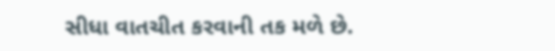સીધા વાતચીત કરવાની તક મળે છે.